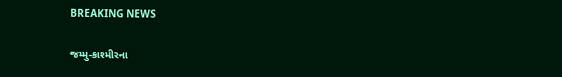BREAKING NEWS

જમ્મુ-કાશ્મીરના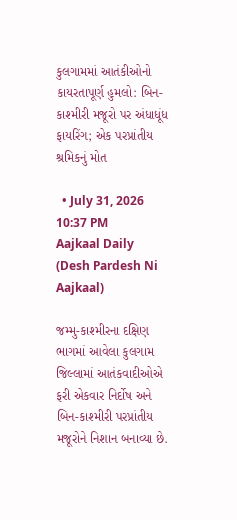કુલગામમાં આતંકીઓનો કાયરતાપૂર્ણ હુમલો: બિન-કાશ્મીરી મજૂરો પર અંધાધૂંધ ફાયરિંગ; એક પરપ્રાંતીય શ્રમિકનું મોત

  • July 31, 2026 10:37 PM
Aajkaal Daily (Desh Pardesh Ni Aajkaal)

જમ્મુ-કાશ્મીરના દક્ષિણ ભાગમાં આવેલા કુલગામ જિલ્લામાં આતંકવાદીઓએ ફરી એકવાર નિર્દોષ અને બિન-કાશ્મીરી પરપ્રાંતીય મજૂરોને નિશાન બનાવ્યા છે.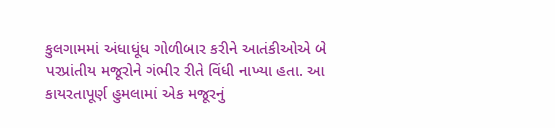કુલગામમાં અંધાધૂંધ ગોળીબાર કરીને આતંકીઓએ બે પરપ્રાંતીય મજૂરોને ગંભીર રીતે વિંધી નાખ્યા હતા. આ કાયરતાપૂર્ણ હુમલામાં એક મજૂરનું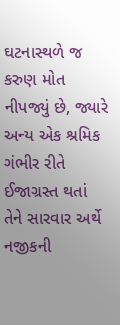ઘટનાસ્થળે જ કરુણ મોત નીપજ્યું છે, જ્યારે અન્ય એક શ્રમિક ગંભીર રીતે ઈજાગ્રસ્ત થતાં તેને સારવાર અર્થે નજીકની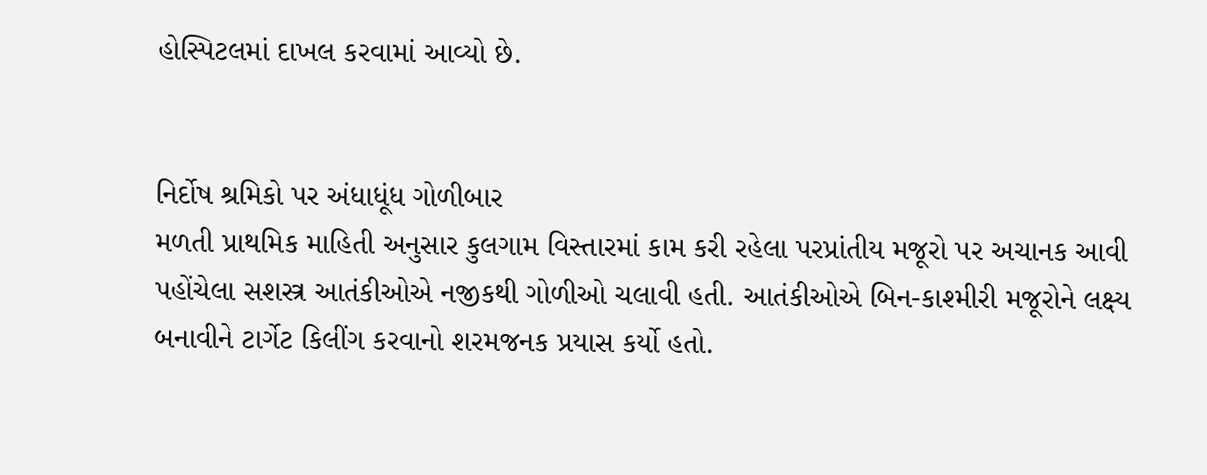હોસ્પિટલમાં દાખલ કરવામાં આવ્યો છે.


નિર્દોષ શ્રમિકો પર અંધાધૂંધ ગોળીબાર
મળતી પ્રાથમિક માહિતી અનુસાર કુલગામ વિસ્તારમાં કામ કરી રહેલા પરપ્રાંતીય મજૂરો પર અચાનક આવી પહોંચેલા સશસ્ત્ર આતંકીઓએ નજીકથી ગોળીઓ ચલાવી હતી. આતંકીઓએ બિન-કાશ્મીરી મજૂરોને લક્ષ્ય બનાવીને ટાર્ગેટ કિલીંગ કરવાનો શરમજનક પ્રયાસ કર્યો હતો.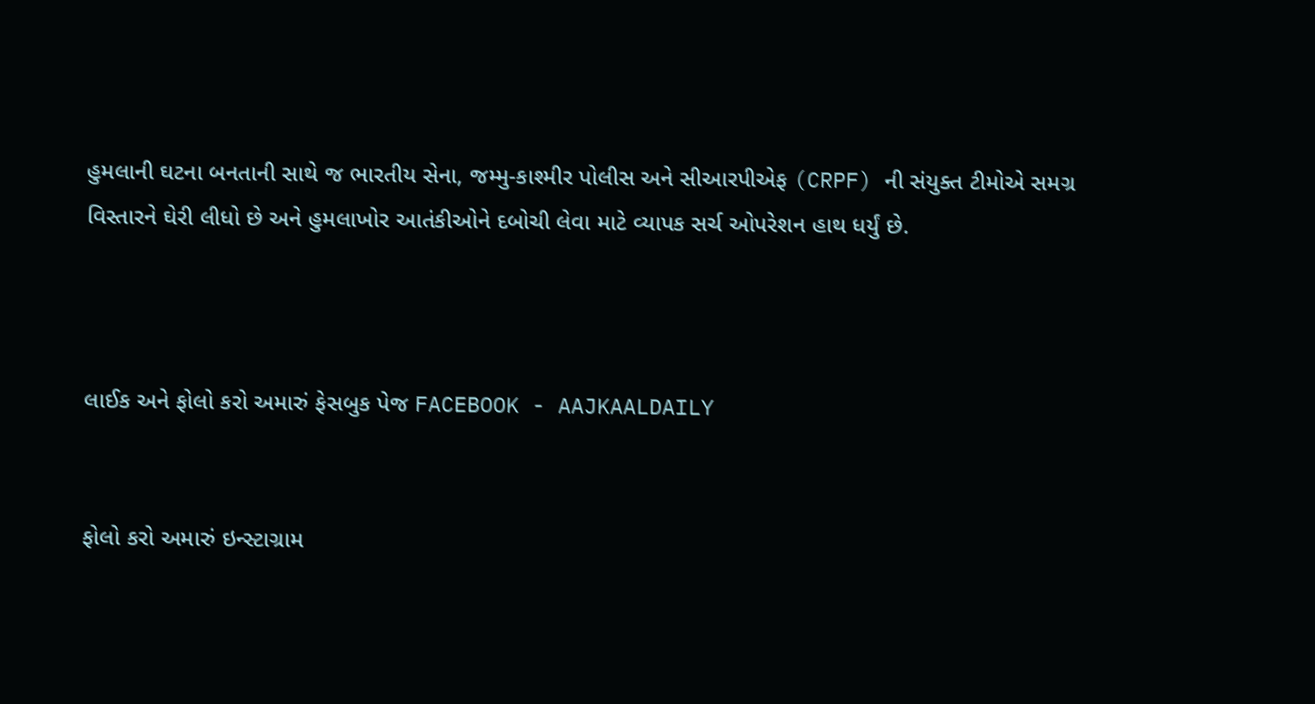હુમલાની ઘટના બનતાની સાથે જ ભારતીય સેના, જમ્મુ-કાશ્મીર પોલીસ અને સીઆરપીએફ (CRPF) ની સંયુક્ત ટીમોએ સમગ્ર વિસ્તારને ઘેરી લીધો છે અને હુમલાખોર આતંકીઓને દબોચી લેવા માટે વ્યાપક સર્ચ ઓપરેશન હાથ ધર્યું છે.



લાઈક અને ફોલો કરો અમારું ફેસબુક પેજ FACEBOOK - AAJKAALDAILY


ફોલો કરો અમારું ઇન્સ્ટાગ્રામ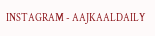INSTAGRAM - AAJKAALDAILY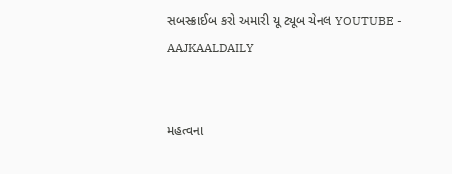સબસ્ક્રાઈબ કરો અમારી યૂ ટ્યૂબ ચેનલ YOUTUBE - AAJKAALDAILY


મહત્વના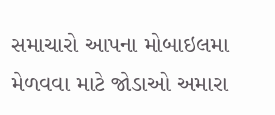સમાચારો આપના મોબાઇલમા મેળવવા માટે જોડાઓ અમારા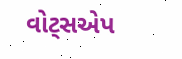વોટ્સએપ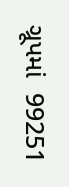ગ્રૂપમાં  99251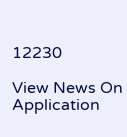12230

View News On Application